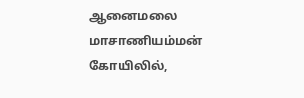ஆனைமலை மாசாணியம்மன் கோயிலில்,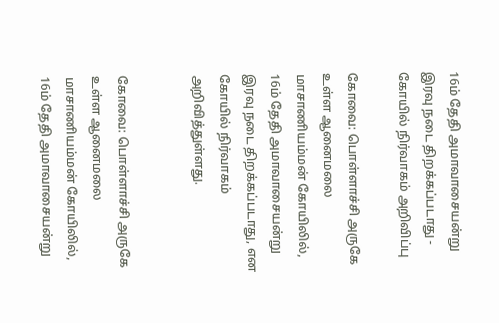16ம் தேதி அமாவாசையன்று இரவு நடை திறக்கப்படாது - கோயில் நிர்வாகம் அறிவிப்பு

கோவை: பொள்ளாச்சி அருகே உள்ள ஆனைமலை மாசாணியம்மன் கோயிலில், 16ம் தேதி அமாவாசையன்று இரவு நடை திறக்கப்படாது, என கோயில் நிர்வாகம் அறிவித்துள்ளது.


கோவை: பொள்ளாச்சி அருகே உள்ள ஆனைமலை மாசாணியம்மன் கோயிலில், 16ம் தேதி அமாவாசையன்று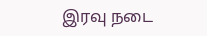இரவு நடை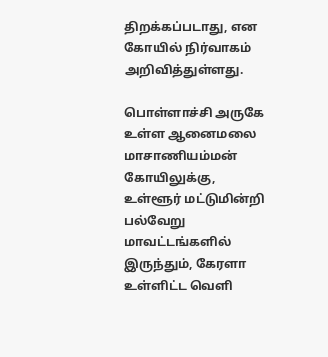திறக்கப்படாது, என கோயில் நிர்வாகம் அறிவித்துள்ளது.

பொள்ளாச்சி அருகே உள்ள ஆனைமலை மாசாணியம்மன் கோயிலுக்கு, உள்ளூர் மட்டுமின்றி பல்வேறு மாவட்டங்களில் இருந்தும், கேரளா உள்ளிட்ட வெளி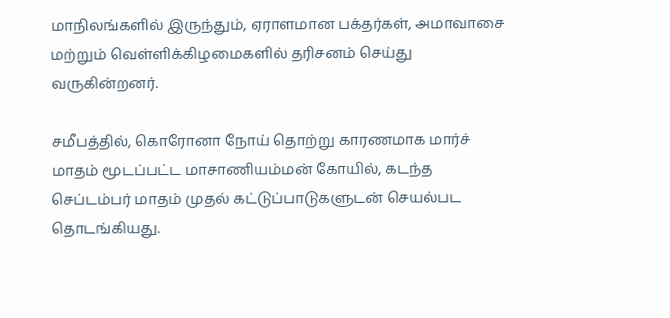மாநிலங்களில் இருந்தும், ஏராளமான பக்தர்கள், அமாவாசை மற்றும் வெள்ளிக்கிழமைகளில் தரிசனம் செய்து வருகின்றனர்.

சமீபத்தில், கொரோனா நோய் தொற்று காரணமாக மார்ச் மாதம் மூடப்பட்ட மாசாணியம்மன் கோயில், கடந்த செப்டம்பர் மாதம் முதல் கட்டுப்பாடுகளுடன் செயல்பட தொடங்கியது.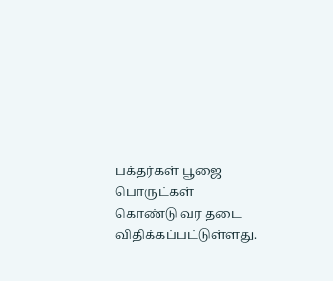பக்தர்கள் பூஜை பொருட்கள் கொண்டு வர தடை விதிக்கப்பட்டுள்ளது.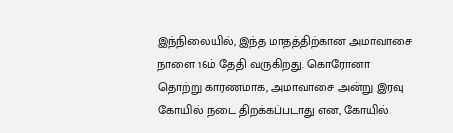இந்நிலையில், இந்த மாதத்திற்கான அமாவாசை நாளை 16ம் தேதி வருகிறது. கொரோனா தொற்று காரணமாக, அமாவாசை அன்று இரவு கோயில் நடை திறக்கப்படாது என, கோயில்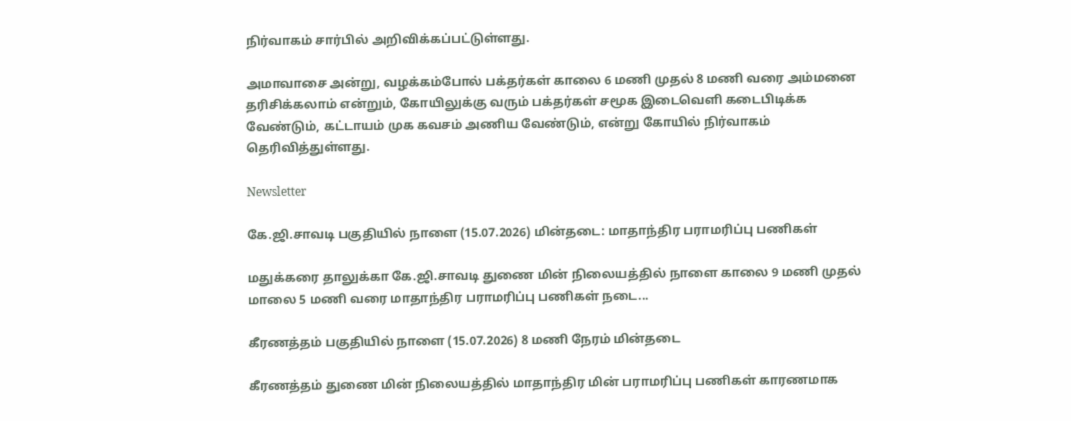நிர்வாகம் சார்பில் அறிவிக்கப்பட்டுள்ளது.

அமாவாசை அன்று, வழக்கம்போல் பக்தர்கள் காலை 6 மணி முதல் 8 மணி வரை அம்மனை தரிசிக்கலாம் என்றும், கோயிலுக்கு வரும் பக்தர்கள் சமூக இடைவெளி கடைபிடிக்க வேண்டும், கட்டாயம் முக கவசம் அணிய வேண்டும், என்று கோயில் நிர்வாகம் தெரிவித்துள்ளது.

Newsletter

கே.ஜி.சாவடி பகுதியில் நாளை (15.07.2026) மின்தடை: மாதாந்திர பராமரிப்பு பணிகள்

மதுக்கரை தாலுக்கா கே.ஜி.சாவடி துணை மின் நிலையத்தில் நாளை காலை 9 மணி முதல் மாலை 5 மணி வரை மாதாந்திர பராமரிப்பு பணிகள் நடை...

கீரணத்தம் பகுதியில் நாளை (15.07.2026) 8 மணி நேரம் மின்தடை

கீரணத்தம் துணை மின் நிலையத்தில் மாதாந்திர மின் பராமரிப்பு பணிகள் காரணமாக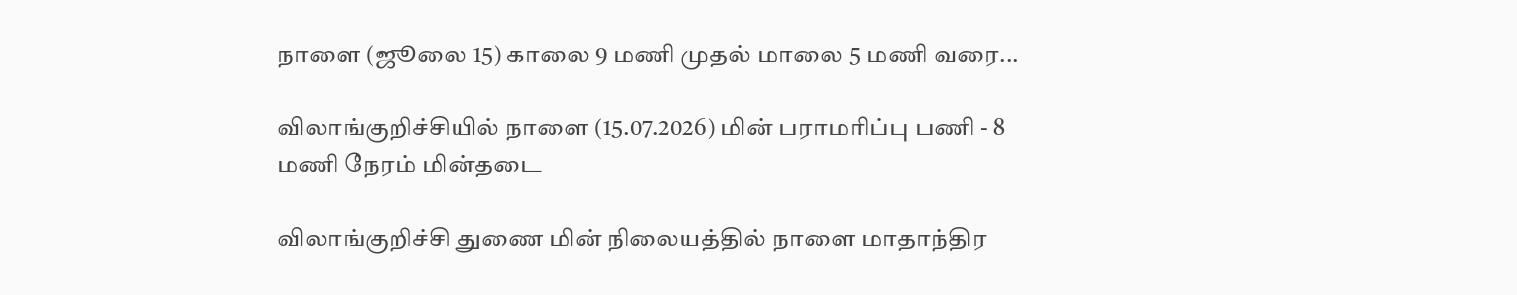நாளை (ஜூலை 15) காலை 9 மணி முதல் மாலை 5 மணி வரை...

விலாங்குறிச்சியில் நாளை (15.07.2026) மின் பராமரிப்பு பணி - 8 மணி நேரம் மின்தடை

விலாங்குறிச்சி துணை மின் நிலையத்தில் நாளை மாதாந்திர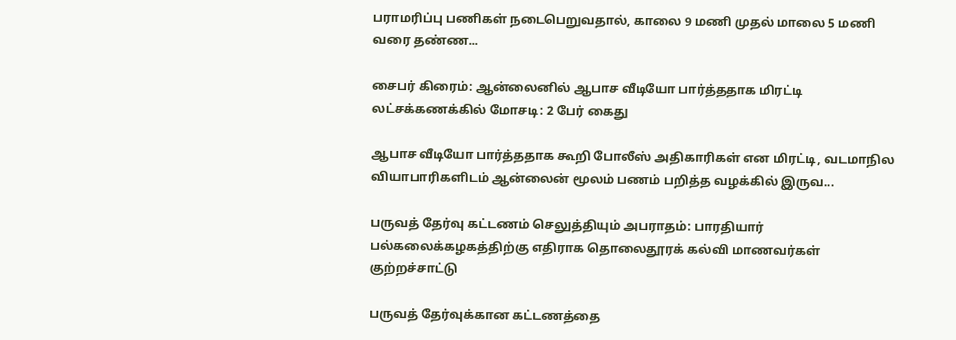பராமரிப்பு பணிகள் நடைபெறுவதால், காலை 9 மணி முதல் மாலை 5 மணி வரை தண்ண...

சைபர் கிரைம்: ஆன்லைனில் ஆபாச வீடியோ பார்த்ததாக மிரட்டி லட்சக்கணக்கில் மோசடி: 2 பேர் கைது

ஆபாச வீடியோ பார்த்ததாக கூறி போலீஸ் அதிகாரிகள் என மிரட்டி, வடமாநில வியாபாரிகளிடம் ஆன்லைன் மூலம் பணம் பறித்த வழக்கில் இருவ...

பருவத் தேர்வு கட்டணம் செலுத்தியும் அபராதம்: பாரதியார் பல்கலைக்கழகத்திற்கு எதிராக தொலைதூரக் கல்வி மாணவர்கள் குற்றச்சாட்டு

பருவத் தேர்வுக்கான கட்டணத்தை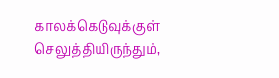காலக்கெடுவுக்குள் செலுத்தியிருந்தும்,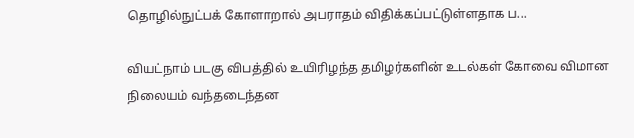தொழில்நுட்பக் கோளாறால் அபராதம் விதிக்கப்பட்டுள்ளதாக ப...

வியட்நாம் படகு விபத்தில் உயிரிழந்த தமிழர்களின் உடல்கள் கோவை விமான நிலையம் வந்தடைந்தன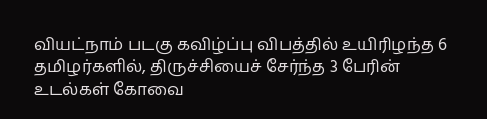வியட்நாம் படகு கவிழ்ப்பு விபத்தில் உயிரிழந்த 6 தமிழர்களில், திருச்சியைச் சேர்ந்த 3 பேரின் உடல்கள் கோவை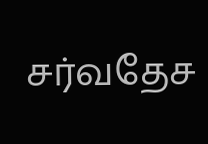சர்வதேச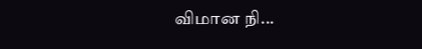விமான நி...